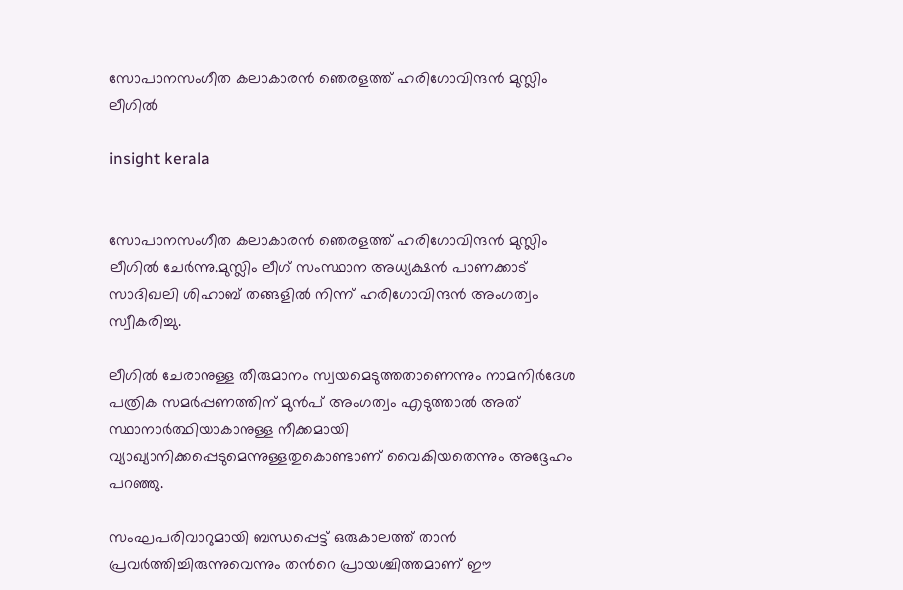സോപാനസംഗീത കലാകാരൻ ഞെരളത്ത് ഹരിഗോവിന്ദൻ മുസ്ലിം ലീഗിൽ

insight kerala


സോപാനസംഗീത കലാകാരൻ ഞെരളത്ത് ഹരിഗോവിന്ദൻ മുസ്ലിം ലീഗിൽ ചേർന്നു.മുസ്ലിം ലീഗ് സംസ്ഥാന അധ്യക്ഷൻ പാണക്കാട് സാദിഖലി ശിഹാബ് തങ്ങളില്‍ നിന്ന് ഹരിഗോവിന്ദൻ അംഗത്വം സ്വീകരിച്ചു.

ലീഗില്‍ ചേരാനുള്ള തീരുമാനം സ്വയമെടുത്തതാണെന്നും നാമനിർദേശ പത്രിക സമർപ്പണത്തിന് മുൻപ് അംഗത്വം എടുത്താല്‍ അത് സ്ഥാനാർത്ഥിയാകാനുള്ള നീക്കമായി വ്യാഖ്യാനിക്കപ്പെടുമെന്നുള്ളതുകൊണ്ടാണ് വൈകിയതെന്നും അദ്ദേഹം പറഞ്ഞു.

സംഘപരിവാറുമായി ബന്ധപ്പെട്ട് ഒരുകാലത്ത് താന്‍ പ്രവര്‍ത്തിച്ചിരുന്നുവെന്നും തന്‍റെ പ്രായശ്ചിത്തമാണ് ഈ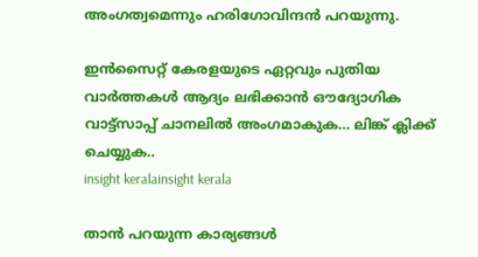അംഗത്വമെന്നും ഹരിഗോവിന്ദന്‍ പറയുന്നു.

ഇൻസൈറ്റ് കേരളയുടെ ഏറ്റവും പുതിയ വാർത്തകൾ ആദ്യം ലഭിക്കാൻ ഔദ്യോഗിക വാട്ട്‌സാപ്പ് ചാനലിൽ അംഗമാകുക... ലിങ്ക് ക്ലിക്ക് ചെയ്യുക..
insight keralainsight kerala

താന്‍ പറയുന്ന കാര്യങ്ങള്‍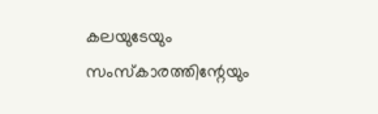കലയുടേയും സംസ്കാരത്തിന്റേയും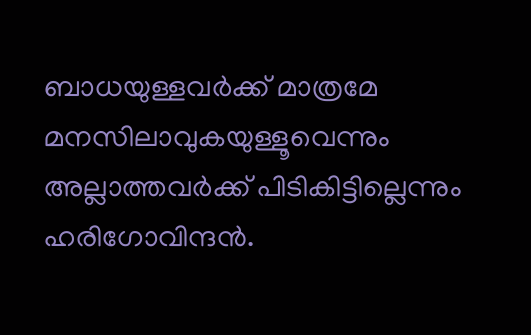ബാധയുള്ളവര്‍ക്ക് മാത്രമേ മനസിലാവുകയുള്ളൂവെന്നും അല്ലാത്തവര്‍ക്ക് പിടികിട്ടില്ലെന്നും ഹരിഗോവിന്ദന്‍.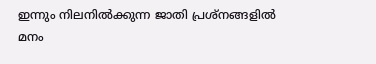ഇന്നും നിലനില്‍ക്കുന്ന ജാതി പ്രശ്നങ്ങളില്‍ മനം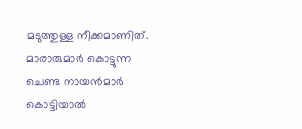മടുത്തുള്ള നീക്കമാണിത്. മാരാരുമാര്‍ കൊട്ടുന്ന ചെണ്ട നായന്‍മാര്‍ കൊട്ടിയാല്‍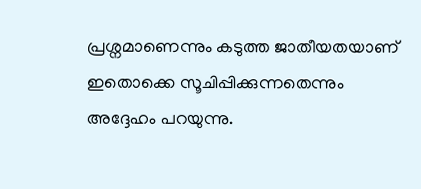പ്രശ്നമാണെന്നും കടുത്ത ജാതീയതയാണ് ഇതൊക്കെ സൂചിപ്പിക്കുന്നതെന്നും അദ്ദേഹം പറയുന്നു.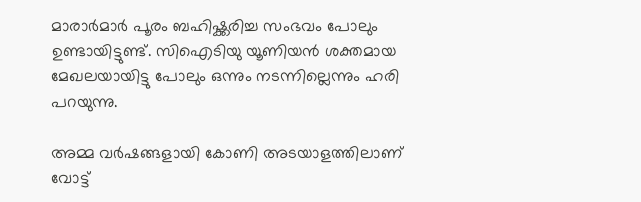മാരാര്‍മാര്‍ പൂരം ബഹിഷ്ക്കരിച്ച സംഭവം പോലും ഉണ്ടായിട്ടുണ്ട്. സിഐടിയു യൂണിയന്‍ ശക്തമായ മേഖലയായിട്ടു പോലും ഒന്നും നടന്നില്ലെന്നും ഹരി പറയുന്നു.

അമ്മ വര്‍ഷങ്ങളായി കോണി അടയാളത്തിലാണ് വോട്ട്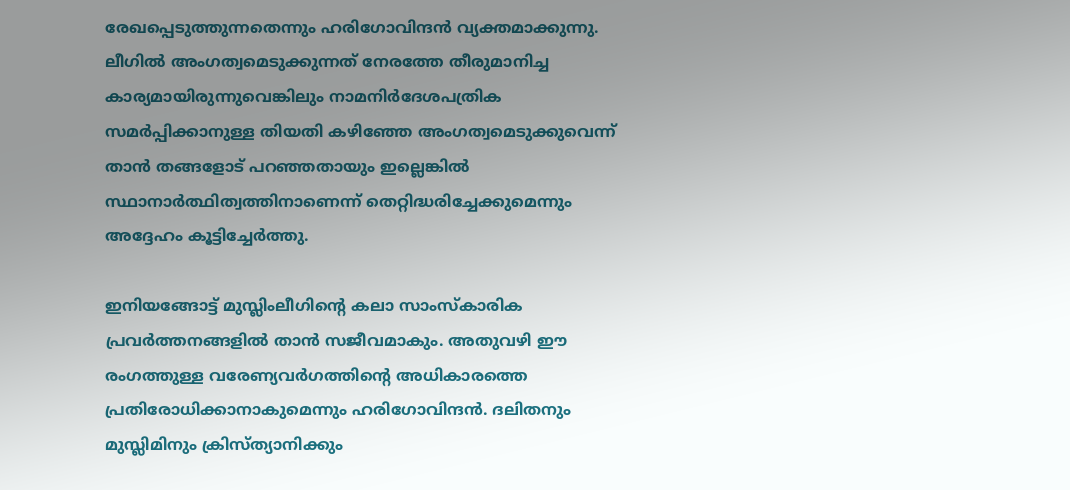രേഖപ്പെടുത്തുന്നതെന്നും ഹരിഗോവിന്ദന്‍ വ്യക്തമാക്കുന്നു. ലീഗില്‍ അംഗത്വമെടുക്കുന്നത് നേരത്തേ തീരുമാനിച്ച കാര്യമായിരുന്നുവെങ്കിലും നാമനിര്‍ദേശപത്രിക സമര്‍പ്പിക്കാനുള്ള തിയതി കഴിഞ്ഞേ അംഗത്വമെടുക്കുവെന്ന് താന്‍ തങ്ങളോട് പറഞ്ഞതായും ഇല്ലെങ്കില്‍ സ്ഥാനാര്‍ത്ഥിത്വത്തിനാണെന്ന് തെറ്റിദ്ധരിച്ചേക്കുമെന്നും അദ്ദേഹം കൂട്ടിച്ചേര്‍ത്തു.

ഇനിയങ്ങോട്ട് മുസ്ലിംലീഗിന്റെ കലാ സാംസ്കാരിക പ്രവര്‍ത്തനങ്ങളില്‍ താന്‍ സജീവമാകും. അതുവഴി ഈ രംഗത്തുള്ള വരേണ്യവര്‍ഗത്തിന്റെ അധികാരത്തെ പ്രതിരോധിക്കാനാകുമെന്നും ഹരിഗോവിന്ദന്‍. ദലിതനും മുസ്ലിമിനും ക്രിസ്ത്യാനിക്കും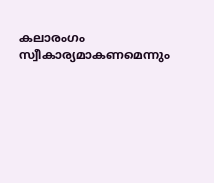കലാരംഗം സ്വീകാര്യമാകണമെന്നും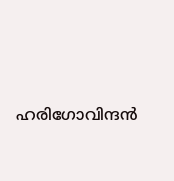ഹരിഗോവിന്ദന്‍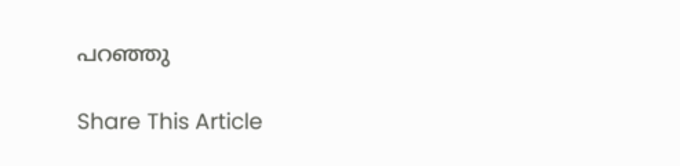പറഞ്ഞു

Share This Article